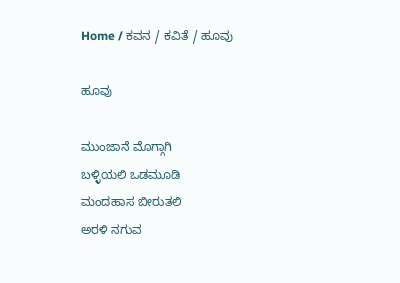Home / ಕವನ / ಕವಿತೆ / ಹೂವು

ಹೂವು

ಮುಂಜಾನೆ ಮೊಗ್ಗಾಗಿ
ಬಳ್ಳಿಯಲಿ ಒಡಮೂಡಿ
ಮಂದಹಾಸ ಬೀರುತಲಿ
ಅರಳಿ ನಗುವ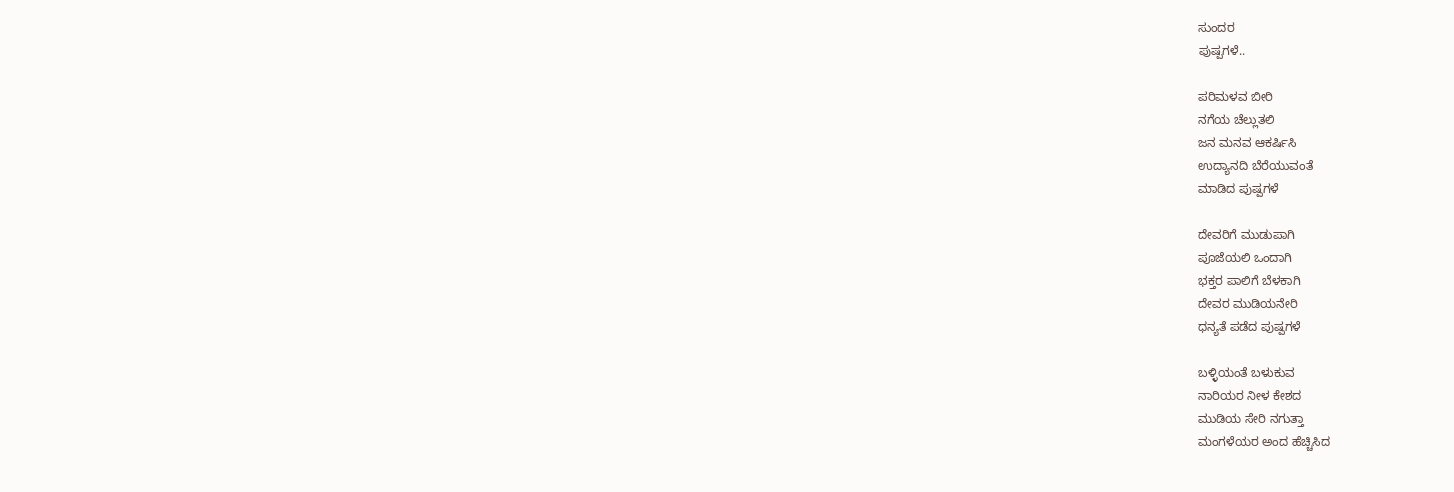ಸುಂದರ
ಪುಷ್ಪಗಳೆ..

ಪರಿಮಳವ ಬೀರಿ
ನಗೆಯ ಚೆಲ್ಲುತಲಿ
ಜನ ಮನವ ಆಕರ್ಷಿಸಿ
ಉದ್ಯಾನದಿ ಬೆರೆಯುವಂತೆ
ಮಾಡಿದ ಪುಷ್ಪಗಳೆ

ದೇವರಿಗೆ ಮುಡುಪಾಗಿ
ಪೂಜೆಯಲಿ ಒಂದಾಗಿ
ಭಕ್ತರ ಪಾಲಿಗೆ ಬೆಳಕಾಗಿ
ದೇವರ ಮುಡಿಯನೇರಿ
ಧನ್ಯತೆ ಪಡೆದ ಪುಷ್ಪಗಳೆ

ಬಳ್ಳಿಯಂತೆ ಬಳುಕುವ
ನಾರಿಯರ ನೀಳ ಕೇಶದ
ಮುಡಿಯ ಸೇರಿ ನಗುತ್ತಾ
ಮಂಗಳೆಯರ ಅಂದ ಹೆಚ್ಚಿಸಿದ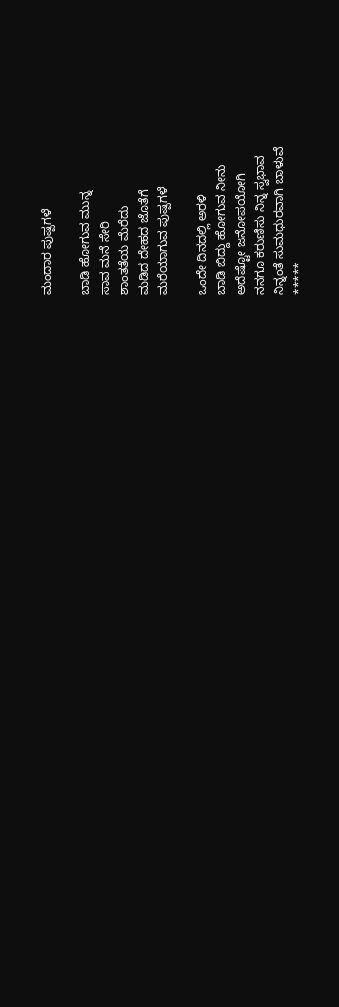ಮಂದಾರ ಪುಷ್ಪಗಳೆ

ಬಾಡಿ ಹೋಗುವ ಮುನ್ನ
ಸಾವ ಮನೆ ಸೇರಿ
ಶಾಂತತೆಯ ಮೆರೆದು
ಮಡಿದ ದೇಹದ ಜೊತೆಗೆ
ಮರೆಯಾಗುವ ಪುಷ್ಪಗಳೆ

ಒಂದೇ ದಿನದಲ್ಲಿ ಅರಳಿ
ಬಾಡಿ ಬಿದ್ದು ಹೋಗುವ ನೀನು
ಅದೆಷ್ಟೋ ಜನೋಪಯೋಗಿ
ನನಗೂ ಕರುಣಿಸು ನಿನ್ನ ಸ್ವಭಾವ
ನಿನ್ನಂತೆ ಸುಮಧುರವಾಗಿ ಬಾಳುವೆ
*****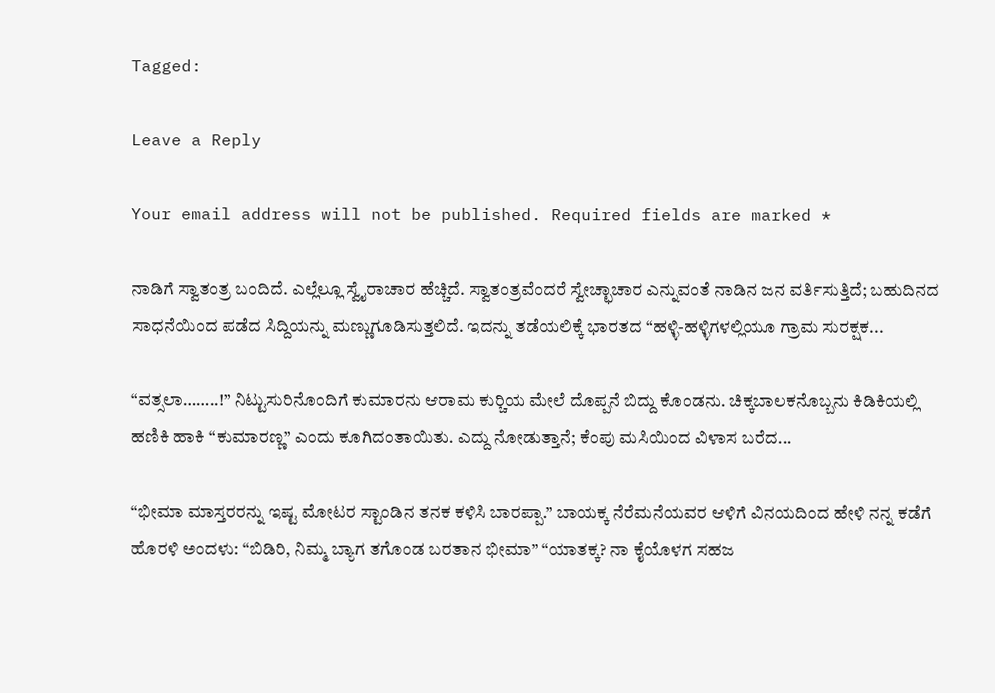Tagged:

Leave a Reply

Your email address will not be published. Required fields are marked *

ನಾಡಿಗೆ ಸ್ವಾತಂತ್ರ ಬಂದಿದೆ. ಎಲ್ಲೆಲ್ಲೂ ಸ್ವೈರಾಚಾರ ಹೆಚ್ಚಿದೆ. ಸ್ವಾತಂತ್ರವೆಂದರೆ ಸ್ವೇಚ್ಛಾಚಾರ ಎನ್ನುವಂತೆ ನಾಡಿನ ಜನ ವರ್ತಿಸುತ್ತಿದೆ; ಬಹುದಿನದ ಸಾಧನೆಯಿಂದ ಪಡೆದ ಸಿದ್ದಿಯನ್ನು ಮಣ್ಣುಗೂಡಿಸುತ್ತಲಿದೆ. ಇದನ್ನು ತಡೆಯಲಿಕ್ಕೆ ಭಾರತದ “ಹಳ್ಳಿ-ಹಳ್ಳಿಗಳಲ್ಲಿಯೂ ಗ್ರಾಮ ಸುರಕ್ಷಕ...

“ವತ್ಸಲಾ……..!” ನಿಟ್ಟುಸುರಿನೊಂದಿಗೆ ಕುಮಾರನು ಆರಾಮ ಕುರ್‍ಚಿಯ ಮೇಲೆ ದೊಪ್ಪನೆ ಬಿದ್ದು ಕೊಂಡನು. ಚಿಕ್ಕಬಾಲಕನೊಬ್ಬನು ಕಿಡಿಕಿಯಲ್ಲಿ ಹಣಿಕಿ ಹಾಕಿ “ಕುಮಾರಣ್ಣ” ಎಂದು ಕೂಗಿದಂತಾಯಿತು. ಎದ್ದು ನೋಡುತ್ತಾನೆ; ಕೆಂಪು ಮಸಿಯಿಂದ ವಿಳಾಸ ಬರೆದ...

“ಭೀಮಾ ಮಾಸ್ತರರನ್ನು ಇಷ್ಟ ಮೋಟರ ಸ್ಟಾಂಡಿನ ತನಕ ಕಳಿಸಿ ಬಾರಪ್ಪಾ.” ಬಾಯಕ್ಕ ನೆರೆಮನೆಯವರ ಆಳಿಗೆ ವಿನಯದಿಂದ ಹೇಳಿ ನನ್ನ ಕಡೆಗೆ ಹೊರಳಿ ಅಂದಳು: “ಬಿಡಿರಿ, ನಿಮ್ಮ ಬ್ಯಾಗ ತಗೊಂಡ ಬರತಾನ ಭೀಮಾ” “ಯಾತಕ್ಕ? ನಾ ಕೈಯೊಳಗ ಸಹಜ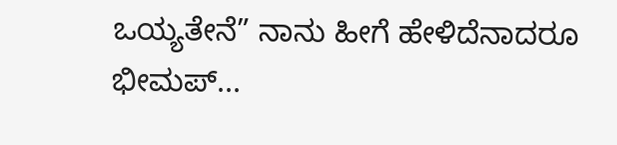ಒಯ್ಯತೇನೆ” ನಾನು ಹೀಗೆ ಹೇಳಿದೆನಾದರೂ ಭೀಮಪ್...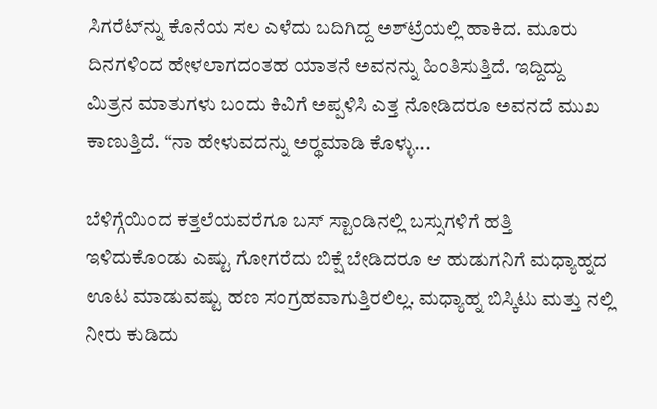ಸಿಗರೆಟ್‌ನ್ನು ಕೊನೆಯ ಸಲ ಎಳೆದು ಬದಿಗಿದ್ದ ಅಶ್‌ಟ್ರೆಯಲ್ಲಿ ಹಾಕಿದ. ಮೂರು ದಿನಗಳಿಂದ ಹೇಳಲಾಗದಂತಹ ಯಾತನೆ ಅವನನ್ನು ಹಿಂತಿಸುತ್ತಿದೆ. ಇದ್ದಿದ್ದು ಮಿತ್ರನ ಮಾತುಗಳು ಬಂದು ಕಿವಿಗೆ ಅಪ್ಪಳಿಸಿ ಎತ್ತ ನೋಡಿದರೂ ಅವನದೆ ಮುಖ ಕಾಣುತ್ತಿದೆ. “ನಾ ಹೇಳುವದನ್ನು ಅರ್‍ಥಮಾಡಿ ಕೊಳ್ಳು...

ಬೆಳಿಗ್ಗೆಯಿಂದ ಕತ್ತಲೆಯವರೆಗೂ ಬಸ್ ಸ್ಟಾಂಡಿನಲ್ಲಿ ಬಸ್ಸುಗಳಿಗೆ ಹತ್ತಿ ಇಳಿದುಕೊಂಡು ಎಷ್ಟು ಗೋಗರೆದು ಬಿಕ್ಷೆ ಬೇಡಿದರೂ ಆ ಹುಡುಗನಿಗೆ ಮಧ್ಯಾಹ್ನದ ಊಟ ಮಾಡುವಷ್ಟು ಹಣ ಸಂಗ್ರಹವಾಗುತ್ತಿರಲಿಲ್ಲ. ಮಧ್ಯಾಹ್ನ ಬಿಸ್ಕಿಟು ಮತ್ತು ನಲ್ಲಿ ನೀರು ಕುಡಿದು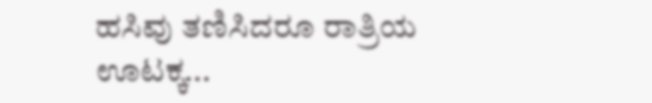ಹಸಿವು ತಣಿಸಿದರೂ ರಾತ್ರಿಯ ಊಟಕ್ಕ...